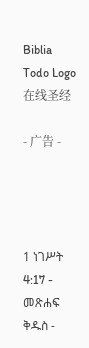Biblia Todo Logo
在线圣经

- 广告 -




1 ነገሥት 4:17 - መጽሐፍ ቅዱስ -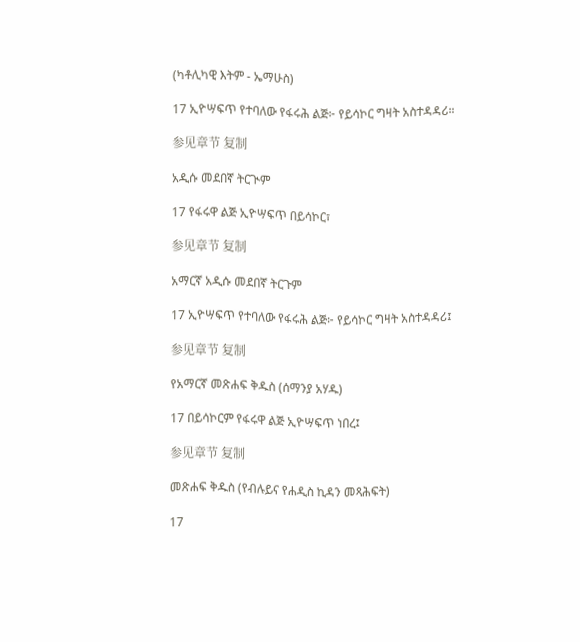(ካቶሊካዊ እትም - ኤማሁስ)

17 ኢዮሣፍጥ የተባለው የፋሩሕ ልጅ፦ የይሳኮር ግዛት አስተዳዳሪ።

参见章节 复制

አዲሱ መደበኛ ትርጒም

17 የፋሩዋ ልጅ ኢዮሣፍጥ በይሳኮር፣

参见章节 复制

አማርኛ አዲሱ መደበኛ ትርጉም

17 ኢዮሣፍጥ የተባለው የፋሩሕ ልጅ፦ የይሳኮር ግዛት አስተዳዳሪ፤

参见章节 复制

የአማርኛ መጽሐፍ ቅዱስ (ሰማንያ አሃዱ)

17 በይሳኮርም የፋሩዋ ልጅ ኢዮሣፍጥ ነበረ፤

参见章节 复制

መጽሐፍ ቅዱስ (የብሉይና የሐዲስ ኪዳን መጻሕፍት)

17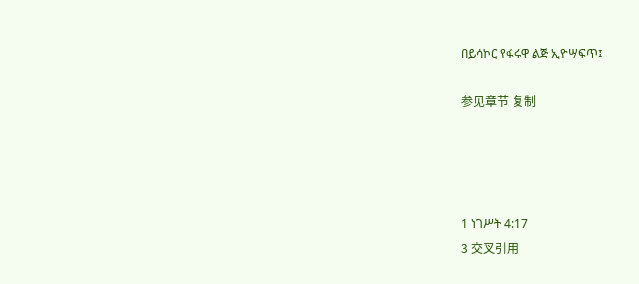በይሳኮር የፋሩዋ ልጅ ኢዮሣፍጥ፤

参见章节 复制




1 ነገሥት 4:17
3 交叉引用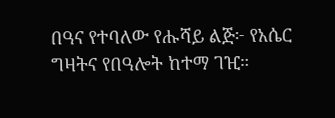በዓና የተባለው የሑሻይ ልጅ፦ የአሴር ግዛትና የበዓሎት ከተማ ገዢ።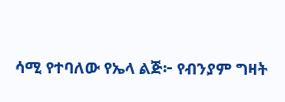ሳሚ የተባለው የኤላ ልጅ፦ የብንያም ግዛት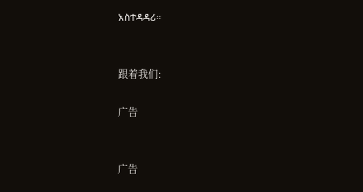አስተዳዳሪ።


跟着我们:

广告


广告